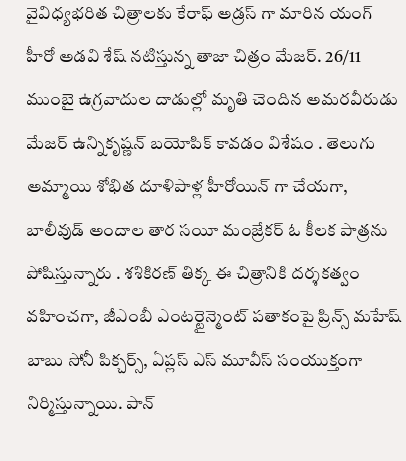వైవిధ్యభరిత చిత్రాలకు కేరాఫ్ అడ్రస్ గా మారిన యంగ్ హీరో అడవి శేష్ నటిస్తున్న తాజా చిత్రం మేజర్. 26/11 ముంబై ఉగ్రవాదుల దాడుల్లో మృతి చెందిన అమరవీరుడు మేజర్ ఉన్నికృష్ణన్ బయోపిక్ కావడం విశేషం . తెలుగు అమ్మాయి శోభిత దూళిపాళ్ల హీరోయిన్ గా చేయగా, బాలీవుడ్ అందాల తార సయీ మంజ్రేకర్ ఓ కీలక పాత్రను పోషిస్తున్నారు . శశికిరణ్ తిక్క ఈ చిత్రానికి దర్శకత్వం వహించగా, జీఎంబీ ఎంటర్టైన్మెంట్ పతాకంపై ప్రిన్స్ మహేష్ బాబు సోనీ పిక్చర్స్, ఏప్లస్ ఎస్ మూవీస్ సంయుక్తంగా నిర్మిస్తున్నాయి. పాన్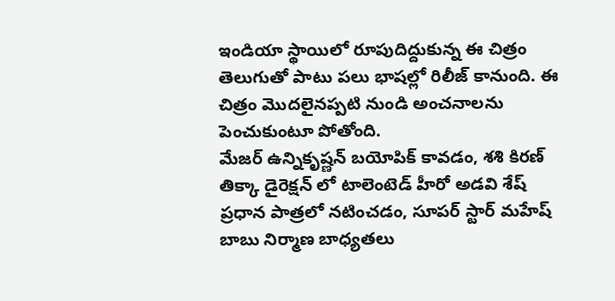ఇండియా స్థాయిలో రూపుదిద్దుకున్న ఈ చిత్రం తెలుగుతో పాటు పలు భాషల్లో రిలీజ్ కానుంది. ఈ చిత్రం మొదలైనప్పటి నుండి అంచనాలను పెంచుకుంటూ పోతోంది.
మేజర్ ఉన్నికృష్ణన్ బయోపిక్ కావడం, శశి కిరణ్ తిక్కా డైరెక్షన్ లో టాలెంటెడ్ హీరో అడవి శేష్ ప్రధాన పాత్రలో నటించడం, సూపర్ స్టార్ మహేష్ బాబు నిర్మాణ బాధ్యతలు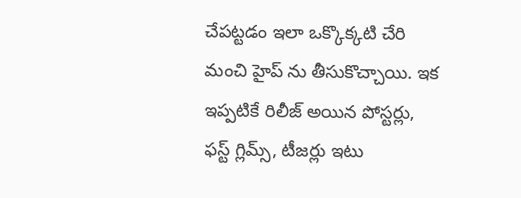చేపట్టడం ఇలా ఒక్కొక్కటి చేరి మంచి హైప్ ను తీసుకొచ్చాయి. ఇక ఇప్పటికే రిలీజ్ అయిన పోస్టర్లు, ఫస్ట్ గ్లిమ్స్, టీజర్లు ఇటు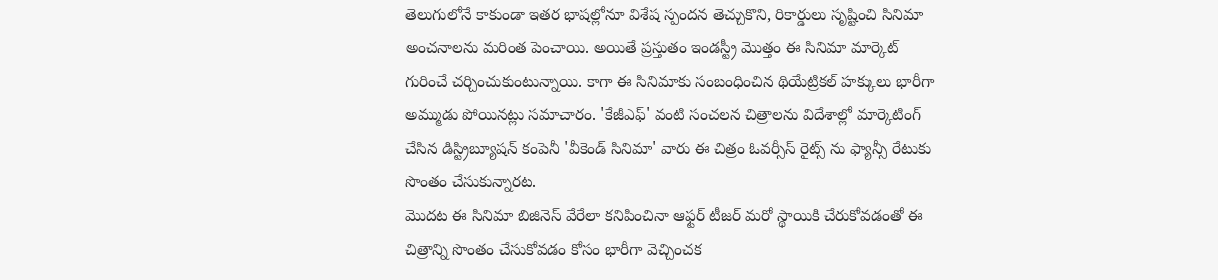తెలుగులోనే కాకుండా ఇతర భాషల్లోనూ విశేష స్పందన తెచ్చుకొని, రికార్డులు సృష్టించి సినిమా అంచనాలను మరింత పెంచాయి. అయితే ప్రస్తుతం ఇండస్ట్రీ మొత్తం ఈ సినిమా మార్కెట్ గురించే చర్చించుకుంటున్నాయి. కాగా ఈ సినిమాకు సంబంధించిన థియేట్రికల్ హక్కులు భారీగా అమ్ముడు పోయినట్లు సమాచారం. 'కేజీఎఫ్' వంటి సంచలన చిత్రాలను విదేశాల్లో మార్కెటింగ్ చేసిన డిస్ట్రిబ్యూషన్ కంపెనీ 'వీకెండ్ సినిమా' వారు ఈ చిత్రం ఓవర్సీస్ రైట్స్ ను ఫ్యాన్సీ రేటుకు సొంతం చేసుకున్నారట.
మొదట ఈ సినిమా బిజినెస్ వేరేలా కనిపించినా ఆఫ్టర్ టీజర్ మరో స్థాయికి చేరుకోవడంతో ఈ చిత్రాన్ని సొంతం చేసుకోవడం కోసం భారీగా వెచ్చించక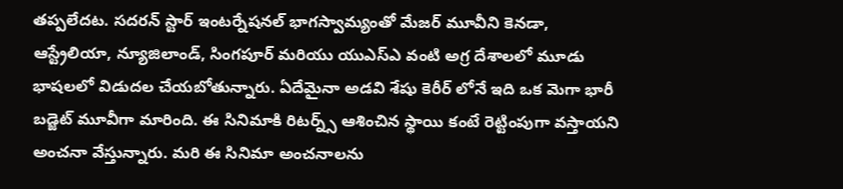తప్పలేదట. సదరన్ స్టార్ ఇంటర్నేషనల్ భాగస్వామ్యంతో మేజర్ మూవీని కెనడా, ఆస్ట్రేలియా, న్యూజిలాండ్, సింగపూర్ మరియు యుఎస్ఎ వంటి అగ్ర దేశాలలో మూడు భాషలలో విడుదల చేయబోతున్నారు. ఏదేమైనా అడవి శేషు కెరీర్ లోనే ఇది ఒక మెగా భారీ బడ్జెట్ మూవీగా మారింది. ఈ సినిమాకి రిటర్న్స్ ఆశించిన స్థాయి కంటే రెట్టింపుగా వస్తాయని అంచనా వేస్తున్నారు. మరి ఈ సినిమా అంచనాలను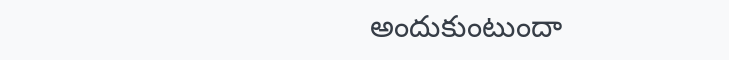అందుకుంటుందా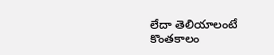లేదా తెలియాలంటే కొంతకాలం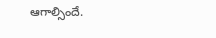ఆగాల్సిందే.